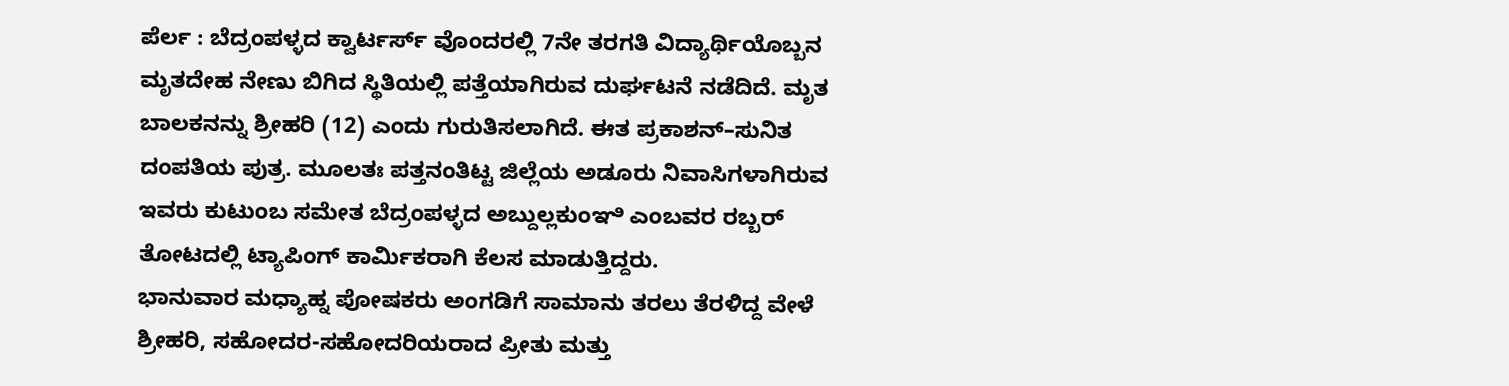ಪೆರ್ಲ : ಬೆದ್ರಂಪಳ್ಳದ ಕ್ವಾರ್ಟರ್ಸ್ ವೊಂದರಲ್ಲಿ 7ನೇ ತರಗತಿ ವಿದ್ಯಾರ್ಥಿಯೊಬ್ಬನ ಮೃತದೇಹ ನೇಣು ಬಿಗಿದ ಸ್ಥಿತಿಯಲ್ಲಿ ಪತ್ತೆಯಾಗಿರುವ ದುರ್ಘಟನೆ ನಡೆದಿದೆ. ಮೃತ ಬಾಲಕನನ್ನು ಶ್ರೀಹರಿ (12) ಎಂದು ಗುರುತಿಸಲಾಗಿದೆ. ಈತ ಪ್ರಕಾಶನ್–ಸುನಿತ ದಂಪತಿಯ ಪುತ್ರ. ಮೂಲತಃ ಪತ್ತನಂತಿಟ್ಟ ಜಿಲ್ಲೆಯ ಅಡೂರು ನಿವಾಸಿಗಳಾಗಿರುವ ಇವರು ಕುಟುಂಬ ಸಮೇತ ಬೆದ್ರಂಪಳ್ಳದ ಅಬ್ದುಲ್ಲಕುಂಞಿ ಎಂಬವರ ರಬ್ಬರ್ ತೋಟದಲ್ಲಿ ಟ್ಯಾಪಿಂಗ್ ಕಾರ್ಮಿಕರಾಗಿ ಕೆಲಸ ಮಾಡುತ್ತಿದ್ದರು.
ಭಾನುವಾರ ಮಧ್ಯಾಹ್ನ ಪೋಷಕರು ಅಂಗಡಿಗೆ ಸಾಮಾನು ತರಲು ತೆರಳಿದ್ದ ವೇಳೆ ಶ್ರೀಹರಿ, ಸಹೋದರ-ಸಹೋದರಿಯರಾದ ಪ್ರೀತು ಮತ್ತು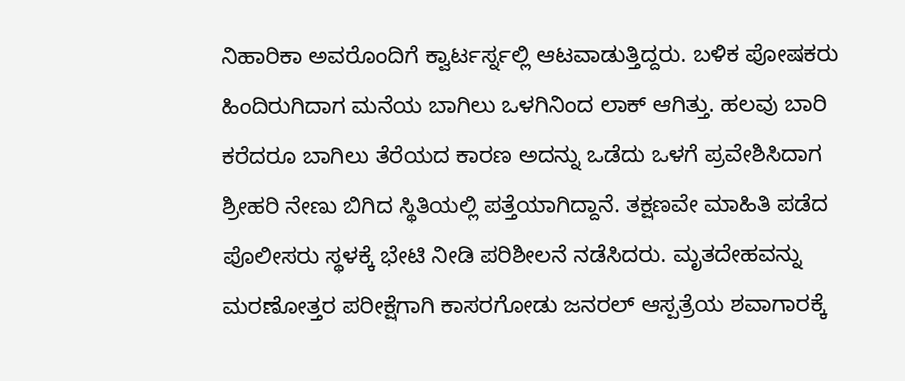ನಿಹಾರಿಕಾ ಅವರೊಂದಿಗೆ ಕ್ವಾರ್ಟರ್ಸ್ನಲ್ಲಿ ಆಟವಾಡುತ್ತಿದ್ದರು. ಬಳಿಕ ಪೋಷಕರು ಹಿಂದಿರುಗಿದಾಗ ಮನೆಯ ಬಾಗಿಲು ಒಳಗಿನಿಂದ ಲಾಕ್ ಆಗಿತ್ತು. ಹಲವು ಬಾರಿ ಕರೆದರೂ ಬಾಗಿಲು ತೆರೆಯದ ಕಾರಣ ಅದನ್ನು ಒಡೆದು ಒಳಗೆ ಪ್ರವೇಶಿಸಿದಾಗ ಶ್ರೀಹರಿ ನೇಣು ಬಿಗಿದ ಸ್ಥಿತಿಯಲ್ಲಿ ಪತ್ತೆಯಾಗಿದ್ದಾನೆ. ತಕ್ಷಣವೇ ಮಾಹಿತಿ ಪಡೆದ ಪೊಲೀಸರು ಸ್ಥಳಕ್ಕೆ ಭೇಟಿ ನೀಡಿ ಪರಿಶೀಲನೆ ನಡೆಸಿದರು. ಮೃತದೇಹವನ್ನು ಮರಣೋತ್ತರ ಪರೀಕ್ಷೆಗಾಗಿ ಕಾಸರಗೋಡು ಜನರಲ್ ಆಸ್ಪತ್ರೆಯ ಶವಾಗಾರಕ್ಕೆ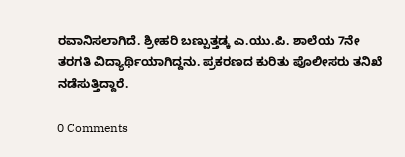ರವಾನಿಸಲಾಗಿದೆ. ಶ್ರೀಹರಿ ಬಣ್ಪುತ್ತಡ್ಕ ಎ.ಯು.ಪಿ. ಶಾಲೆಯ 7ನೇ ತರಗತಿ ವಿದ್ಯಾರ್ಥಿಯಾಗಿದ್ದನು. ಪ್ರಕರಣದ ಕುರಿತು ಪೊಲೀಸರು ತನಿಖೆ ನಡೆಸುತ್ತಿದ್ದಾರೆ.

0 Comments